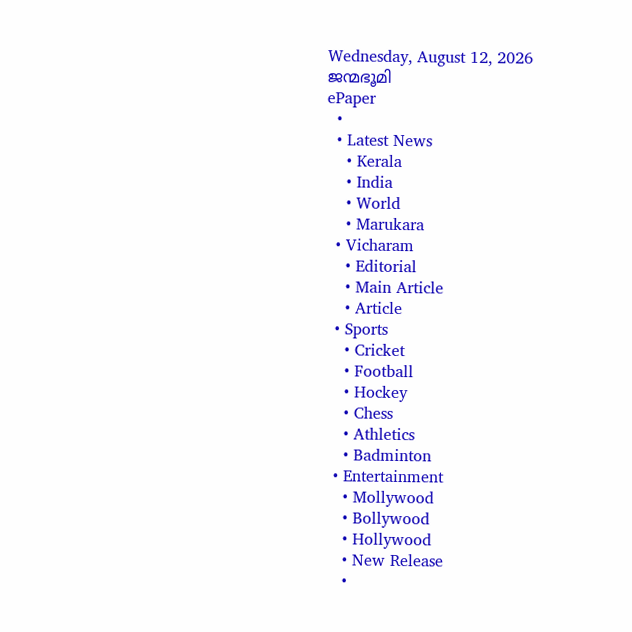Wednesday, August 12, 2026
ജന്മഭൂമി
ePaper
  •
  • Latest News
    • Kerala
    • India
    • World
    • Marukara
  • Vicharam
    • Editorial
    • Main Article
    • Article
  • Sports
    • Cricket
    • Football
    • Hockey
    • Chess
    • Athletics
    • Badminton
  • Entertainment
    • Mollywood
    • Bollywood
    • Hollywood
    • New Release
    •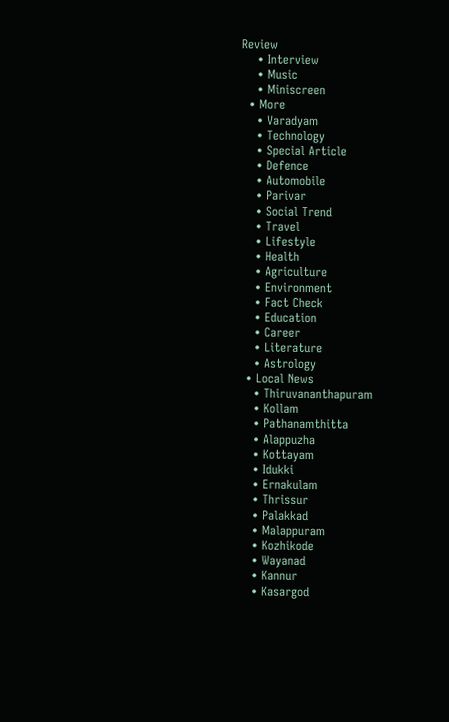Review
    • Interview
    • Music
    • Miniscreen
  • More
    • Varadyam
    • Technology
    • Special Article
    • Defence
    • Automobile
    • Parivar
    • Social Trend
    • Travel
    • Lifestyle
    • Health
    • Agriculture
    • Environment
    • Fact Check
    • Education
    • Career
    • Literature
    • Astrology
  • Local News
    • Thiruvananthapuram
    • Kollam
    • Pathanamthitta
    • Alappuzha
    • Kottayam
    • Idukki
    • Ernakulam
    • Thrissur
    • Palakkad
    • Malappuram
    • Kozhikode
    • Wayanad
    • Kannur
    • Kasargod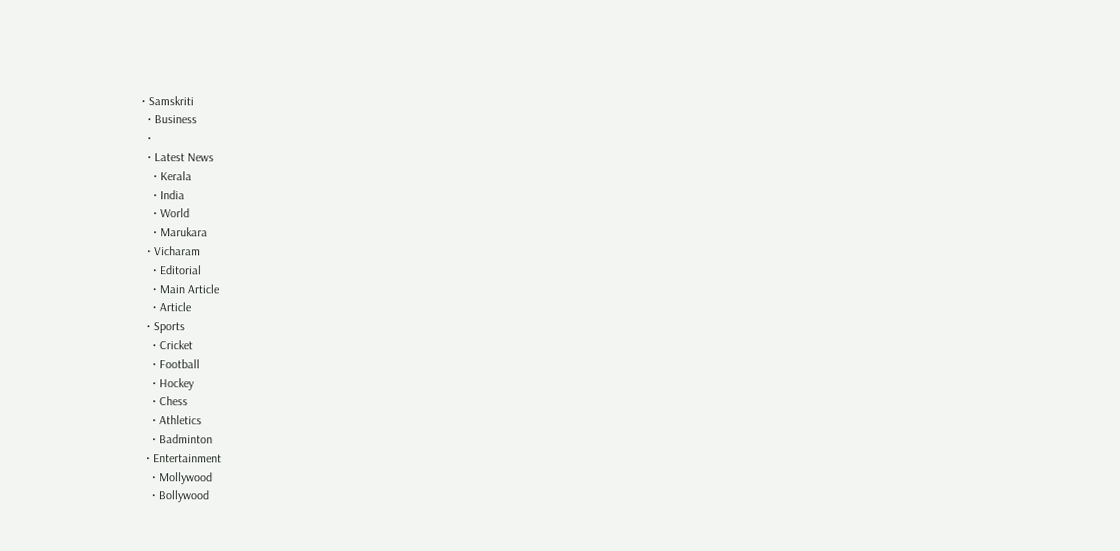• Samskriti
  • Business
  •
  • Latest News
    • Kerala
    • India
    • World
    • Marukara
  • Vicharam
    • Editorial
    • Main Article
    • Article
  • Sports
    • Cricket
    • Football
    • Hockey
    • Chess
    • Athletics
    • Badminton
  • Entertainment
    • Mollywood
    • Bollywood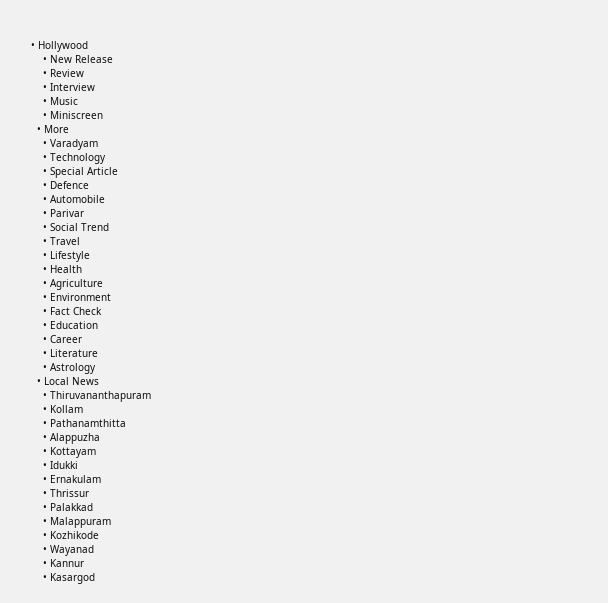• Hollywood
    • New Release
    • Review
    • Interview
    • Music
    • Miniscreen
  • More
    • Varadyam
    • Technology
    • Special Article
    • Defence
    • Automobile
    • Parivar
    • Social Trend
    • Travel
    • Lifestyle
    • Health
    • Agriculture
    • Environment
    • Fact Check
    • Education
    • Career
    • Literature
    • Astrology
  • Local News
    • Thiruvananthapuram
    • Kollam
    • Pathanamthitta
    • Alappuzha
    • Kottayam
    • Idukki
    • Ernakulam
    • Thrissur
    • Palakkad
    • Malappuram
    • Kozhikode
    • Wayanad
    • Kannur
    • Kasargod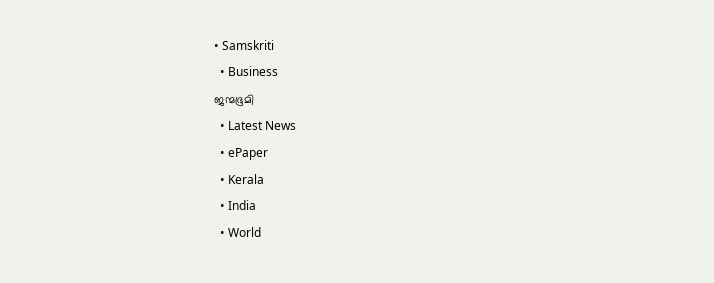• Samskriti
  • Business
ജന്മഭൂമി
  • Latest News
  • ePaper
  • Kerala
  • India
  • World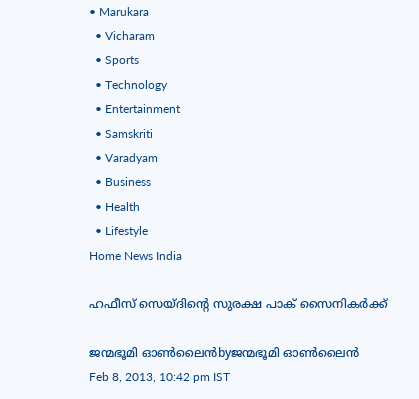• Marukara
  • Vicharam
  • Sports
  • Technology
  • Entertainment
  • Samskriti
  • Varadyam
  • Business
  • Health
  • Lifestyle
Home News India

ഹഫീസ്‌ സെയ്ദിന്റെ സുരക്ഷ പാക്‌ സൈനികര്‍ക്ക്‌

ജന്മഭൂമി ഓണ്‍ലൈന്‍byജന്മഭൂമി ഓണ്‍ലൈന്‍
Feb 8, 2013, 10:42 pm IST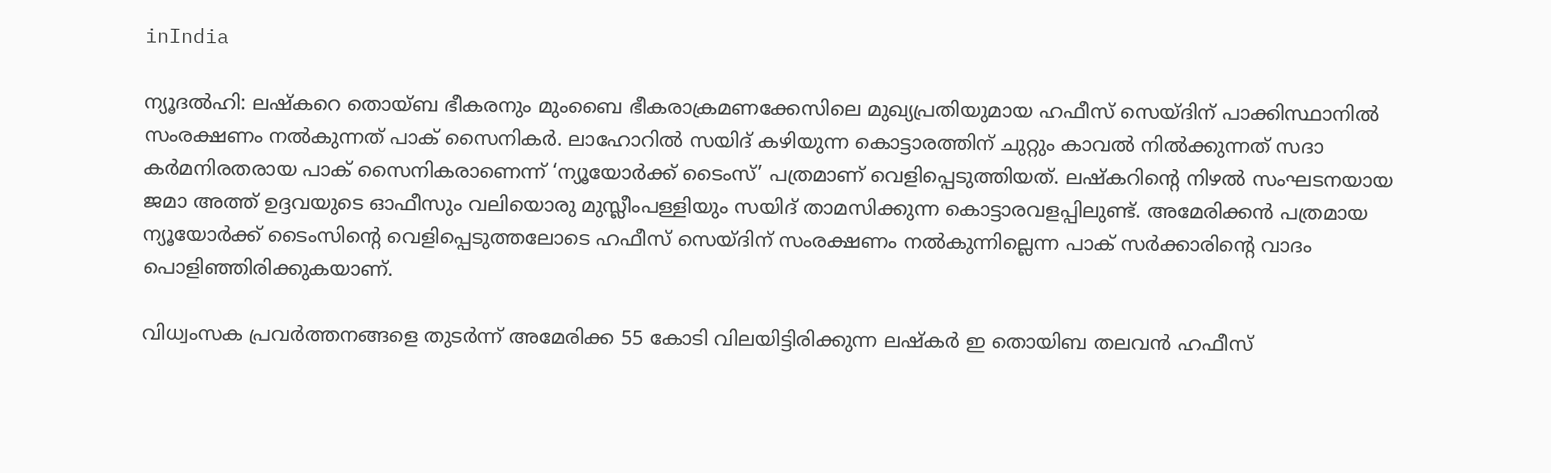inIndia

ന്യൂദല്‍ഹി: ലഷ്കറെ തൊയ്ബ ഭീകരനും മുംബൈ ഭീകരാക്രമണക്കേസിലെ മുഖ്യപ്രതിയുമായ ഹഫീസ്‌ സെയ്ദിന്‌ പാക്കിസ്ഥാനില്‍ സംരക്ഷണം നല്‍കുന്നത്‌ പാക്‌ സൈനികര്‍. ലാഹോറില്‍ സയിദ്‌ കഴിയുന്ന കൊട്ടാരത്തിന്‌ ചുറ്റും കാവല്‍ നില്‍ക്കുന്നത്‌ സദാ കര്‍മനിരതരായ പാക്‌ സൈനികരാണെന്ന്‌ ‘ന്യൂയോര്‍ക്ക്‌ ടൈംസ്‌’ പത്രമാണ്‌ വെളിപ്പെടുത്തിയത്‌. ലഷ്കറിന്റെ നിഴല്‍ സംഘടനയായ ജമാ അത്ത്‌ ഉദ്ദവയുടെ ഓഫീസും വലിയൊരു മുസ്ലീംപള്ളിയും സയിദ്‌ താമസിക്കുന്ന കൊട്ടാരവളപ്പിലുണ്ട്‌. അമേരിക്കന്‍ പത്രമായ ന്യൂയോര്‍ക്ക്‌ ടൈംസിന്റെ വെളിപ്പെടുത്തലോടെ ഹഫീസ്‌ സെയ്ദിന്‌ സംരക്ഷണം നല്‍കുന്നില്ലെന്ന പാക്‌ സര്‍ക്കാരിന്റെ വാദം പൊളിഞ്ഞിരിക്കുകയാണ്‌.

വിധ്വംസക പ്രവര്‍ത്തനങ്ങളെ തുടര്‍ന്ന്‌ അമേരിക്ക 55 കോടി വിലയിട്ടിരിക്കുന്ന ലഷ്കര്‍ ഇ തൊയിബ തലവന്‍ ഹഫീസ്‌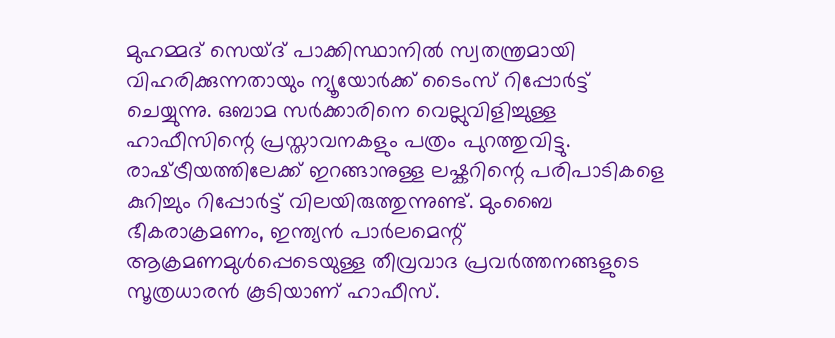മുഹമ്മദ്‌ സെയ്ദ്‌ പാക്കിസ്ഥാനില്‍ സ്വതന്ത്രമായി വിഹരിക്കുന്നതായും ന്യൂയോര്‍ക്ക്‌ ടൈംസ്‌ റിപ്പോര്‍ട്ട്‌ ചെയ്യുന്നു. ഒബാമ സര്‍ക്കാരിനെ വെല്ലുവിളിച്ചുള്ള ഹാഫീസിന്റെ പ്രസ്താവനകളും പത്രം പുറത്തുവിട്ടു. രാഷ്‌ട്രീയത്തിലേക്ക്‌ ഇറങ്ങാനുള്ള ലഷ്കറിന്റെ പരിപാടികളെ കുറിച്ചും റിപ്പോര്‍ട്ട്‌ വിലയിരുത്തുന്നുണ്ട്‌. മുംബൈ ഭീകരാക്രമണം, ഇന്ത്യന്‍ പാര്‍ലമെന്റ്‌ ആക്രമണമുള്‍പ്പെടെയുള്ള തീവ്രവാദ പ്രവര്‍ത്തനങ്ങളുടെ സൂത്രധാരന്‍ കൂടിയാണ്‌ ഹാഫീസ്‌.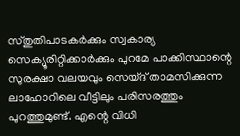സ്തുതിപാടകര്‍ക്കും സ്വകാര്യ സെക്യൂരിറ്റിക്കാര്‍ക്കും പുറമേ പാക്കിസ്ഥാന്റെ സുരക്ഷാ വലയവും സെയ്ദ്‌ താമസിക്കുന്ന ലാഹോറിലെ വീട്ടിലും പരിസരത്തും പുറത്തുമുണ്ട്‌. എന്റെ വിധി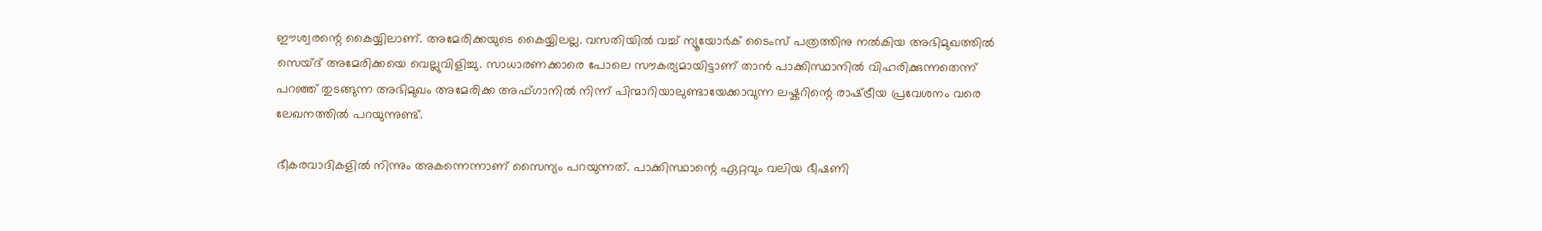ഈശ്വരന്റെ കൈയ്യിലാണ്‌. അമേരിക്കയുടെ കൈയ്യിലല്ല. വസതിയില്‍ വച്ച്‌ ന്യൂയോര്‍ക്‌ ടൈംസ്‌ പത്രത്തിനു നല്‍കിയ അഭിമുഖത്തില്‍ സെയ്ദ്‌ അമേരിക്കയെ വെല്ലുവിളിച്ചു. സാധാരണക്കാരെ പോലെ സൗകര്യമായിട്ടാണ്‌ താന്‍ പാക്കിസ്ഥാനില്‍ വിഹരിക്കുന്നതെന്ന്‌ പറഞ്ഞ്‌ തുടങ്ങുന്ന അഭിമുഖം അമേരിക്ക അഫ്ഗാനില്‍ നിന്ന്‌ പിന്മാറിയാലുണ്ടായേക്കാവുന്ന ലഷ്കറിന്റെ രാഷ്‌ട്രീയ പ്രവേശനം വരെ ലേഖനത്തില്‍ പറയുന്നുണ്ട്‌.

ഭീകരവാദികളില്‍ നിന്നും അകന്നെന്നാണ്‌ സൈന്യം പറയുന്നത്‌. പാക്കിസ്ഥാന്റെ ഏറ്റവും വലിയ ഭീഷണി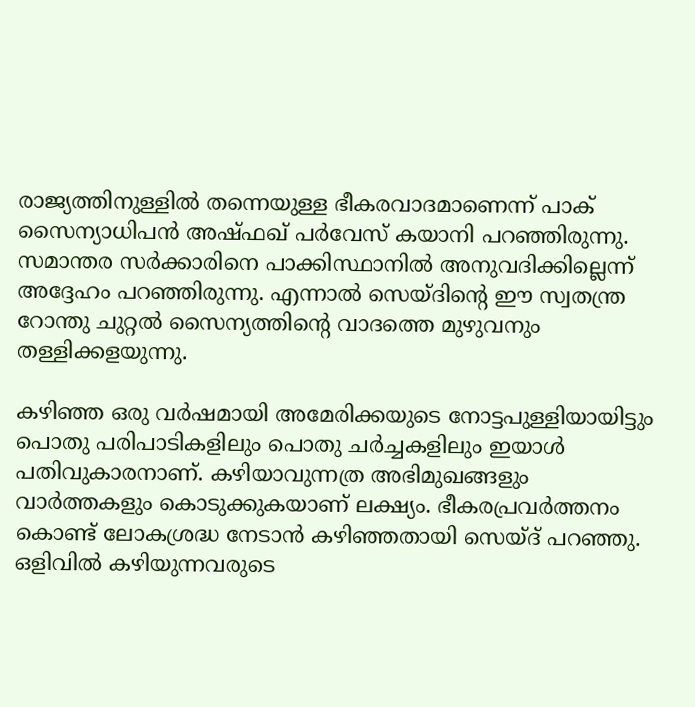രാജ്യത്തിനുള്ളില്‍ തന്നെയുള്ള ഭീകരവാദമാണെന്ന്‌ പാക്‌ സൈന്യാധിപന്‍ അഷ്ഫഖ്‌ പര്‍വേസ്‌ കയാനി പറഞ്ഞിരുന്നു. സമാന്തര സര്‍ക്കാരിനെ പാക്കിസ്ഥാനില്‍ അനുവദിക്കില്ലെന്ന്‌ അദ്ദേഹം പറഞ്ഞിരുന്നു. എന്നാല്‍ സെയ്ദിന്റെ ഈ സ്വതന്ത്ര റോന്തു ചുറ്റല്‍ സൈന്യത്തിന്റെ വാദത്തെ മുഴുവനും തള്ളിക്കളയുന്നു.

കഴിഞ്ഞ ഒരു വര്‍ഷമായി അമേരിക്കയുടെ നോട്ടപുള്ളിയായിട്ടും പൊതു പരിപാടികളിലും പൊതു ചര്‍ച്ചകളിലും ഇയാള്‍ പതിവുകാരനാണ്‌. കഴിയാവുന്നത്ര അഭിമുഖങ്ങളും വാര്‍ത്തകളും കൊടുക്കുകയാണ്‌ ലക്ഷ്യം. ഭീകരപ്രവര്‍ത്തനം കൊണ്ട്‌ ലോകശ്രദ്ധ നേടാന്‍ കഴിഞ്ഞതായി സെയ്ദ്‌ പറഞ്ഞു. ഒളിവില്‍ കഴിയുന്നവരുടെ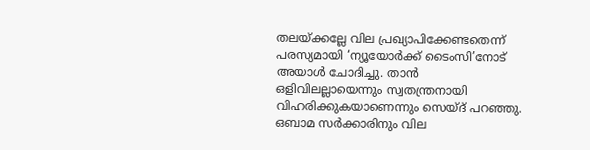തലയ്‌ക്കല്ലേ വില പ്രഖ്യാപിക്കേണ്ടതെന്ന്‌ പരസ്യമായി ‘ന്യൂയോര്‍ക്ക്‌ ടൈംസി’നോട്‌ അയാള്‍ ചോദിച്ചു. താന്‍ ഒളിവിലല്ലായെന്നും സ്വതന്ത്രനായി വിഹരിക്കുകയാണെന്നും സെയ്ദ്‌ പറഞ്ഞു. ഒബാമ സര്‍ക്കാരിനും വില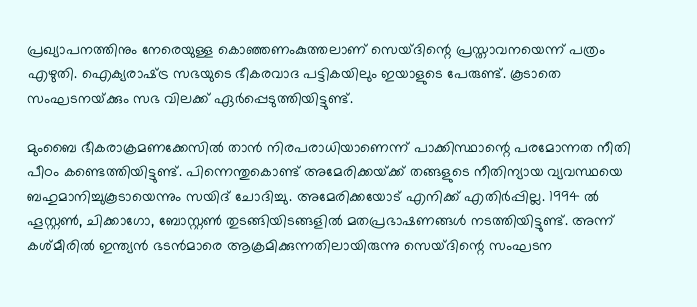പ്രഖ്യാപനത്തിനും നേരെയുള്ള കൊഞ്ഞണംകുത്തലാണ്‌ സെയ്ദിന്റെ പ്രസ്താവനയെന്ന്‌ പത്രം എഴുതി. ഐക്യരാഷ്‌ട്ര സഭയുടെ ഭീകരവാദ പട്ടികയിലും ഇയാളുടെ പേരുണ്ട്‌. കൂടാതെ സംഘടനയ്‌ക്കും സഭ വിലക്ക്‌ ഏര്‍പ്പെടുത്തിയിട്ടുണ്ട്‌.

മുംബൈ ഭീകരാക്രമണക്കേസില്‍ താന്‍ നിരപരാധിയാണെന്ന്‌ പാക്കിസ്ഥാന്റെ പരമോന്നത നീതി പീഠം കണ്ടെത്തിയിട്ടുണ്ട്‌. പിന്നെന്തുകൊണ്ട്‌ അമേരിക്കയ്‌ക്ക്‌ തങ്ങളുടെ നീതിന്യായ വ്യവസ്ഥയെ ബഹുമാനിച്ചുകൂടായെന്നും സയിദ്‌ ചോദിച്ചു. അമേരിക്കയോട്‌ എനിക്ക്‌ എതിര്‍പ്പില്ല. 1994 ല്‍ ഹൂസ്റ്റണ്‍, ചിക്കാഗോ, ബോസ്റ്റണ്‍ തുടങ്ങിയിടങ്ങളില്‍ മതപ്രഭാഷണങ്ങള്‍ നടത്തിയിട്ടുണ്ട്‌. അന്ന്‌ കശ്മീരില്‍ ഇന്ത്യന്‍ ഭടന്‍മാരെ ആക്രമിക്കുന്നതിലായിരുന്നു സെയ്ദിന്റെ സംഘടന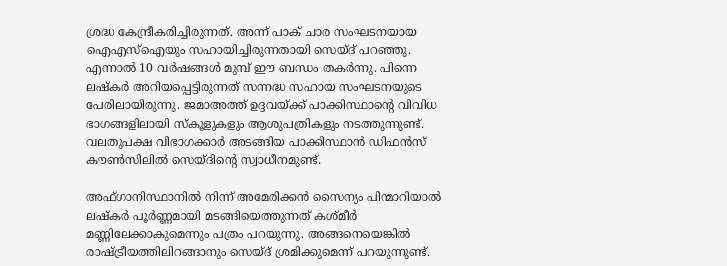ശ്രദ്ധ കേന്ദ്രീകരിച്ചിരുന്നത്‌. അന്ന്‌ പാക്‌ ചാര സംഘടനയായ ഐഎസ്‌ഐയും സഹായിച്ചിരുന്നതായി സെയ്ദ്‌ പറഞ്ഞു. എന്നാല്‍ 10 വര്‍ഷങ്ങള്‍ മുമ്പ്‌ ഈ ബന്ധം തകര്‍ന്നു. പിന്നെ ലഷ്കര്‍ അറിയപ്പെട്ടിരുന്നത്‌ സന്നദ്ധ സഹായ സംഘടനയുടെ പേരിലായിരുന്നു. ജമാഅത്ത്‌ ഉദ്ദവയ്‌ക്ക്‌ പാക്കിസ്ഥാന്റെ വിവിധ ഭാഗങ്ങളിലായി സ്കൂളുകളും ആശുപത്രികളും നടത്തുന്നുണ്ട്‌. വലതുപക്ഷ വിഭാഗക്കാര്‍ അടങ്ങിയ പാക്കിസ്ഥാന്‍ ഡിഫന്‍സ്‌ കൗണ്‍സിലില്‍ സെയ്ദിന്റെ സ്വാധീനമുണ്ട്‌.

അഫ്ഗാനിസ്ഥാനില്‍ നിന്ന്‌ അമേരിക്കന്‍ സൈന്യം പിന്മാറിയാല്‍ ലഷ്കര്‍ പൂര്‍ണ്ണമായി മടങ്ങിയെത്തുന്നത്‌ കശ്മീര്‍ മണ്ണിലേക്കാകുമെന്നും പത്രം പറയുന്നു. അങ്ങനെയെങ്കില്‍ രാഷ്‌ട്രീയത്തിലിറങ്ങാനും സെയ്ദ്‌ ശ്രമിക്കുമെന്ന്‌ പറയുന്നുണ്ട്‌.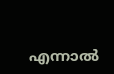എന്നാല്‍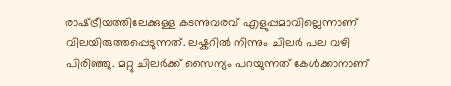രാഷ്‌ട്രീയത്തിലേക്കുള്ള കടന്നുവരവ്‌ എളുപ്പമാവില്ലെന്നാണ്‌ വിലയിരുത്തപ്പെടുന്നത്‌. ലഷ്കറില്‍ നിന്നും ചിലര്‍ പല വഴി പിരിഞ്ഞു. മറ്റു ചിലര്‍ക്ക്‌ സൈന്യം പറയുന്നത്‌ കേള്‍ക്കാനാണ്‌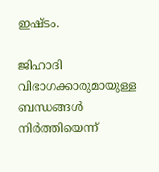ഇഷ്ടം.

ജിഹാദി വിഭാഗക്കാരുമായുള്ള ബന്ധങ്ങള്‍ നിര്‍ത്തിയെന്ന്‌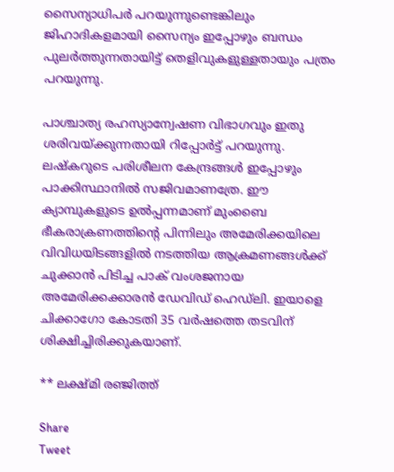സൈന്യാധിപര്‍ പറയുന്നുണ്ടെങ്കിലും ജിഹാദികളമായി സൈന്യം ഇപ്പോഴും ബന്ധം പുലര്‍ത്തുന്നതായിട്ട്‌ തെളിവുകളുള്ളതായും പത്രം പറയുന്നു.

പാശ്ചാത്യ രഹസ്യാന്വേഷണ വിഭാഗവും ഇതു ശരിവയ്‌ക്കുന്നതായി റിപ്പോര്‍ട്ട്‌ പറയുന്നു. ലഷ്കറുടെ പരിശീലന കേന്ദ്രങ്ങള്‍ ഇപ്പോഴും പാക്കിസ്ഥാനില്‍ സജിവമാണത്രേ. ഈ ക്യാമ്പുകളുടെ ഉല്‍പ്പന്നമാണ്‌ മുംബൈ ഭീകരാക്രണത്തിന്റെ പിന്നിലും അമേരിക്കയിലെ വിവിധയിടങ്ങളില്‍ നടത്തിയ ആക്രമണങ്ങള്‍ക്ക്‌ ചുക്കാന്‍ പിടിച്ച പാക്‌ വംശജനായ അമേരിക്കക്കാരന്‍ ഡേവിഡ്‌ ഹെഡ്ലി. ഇയാളെ ചിക്കാഗോ കോടതി 35 വര്‍ഷത്തെ തടവിന്‌ ശിക്ഷിച്ചിരിക്കുകയാണ്‌.

** ലക്ഷ്മി രഞ്ജിത്ത്‌

Share
Tweet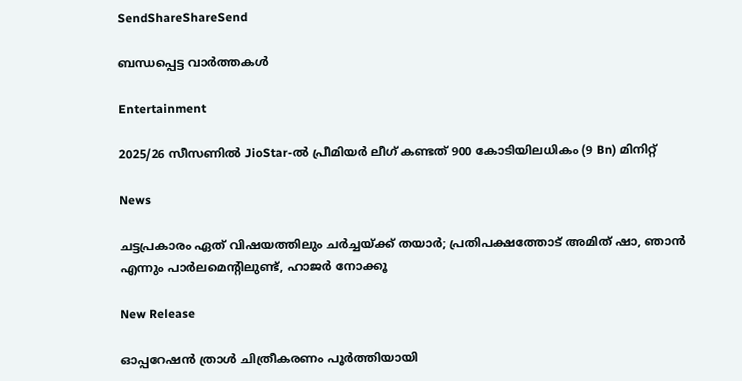SendShareShareSend

ബന്ധപ്പെട്ട വാര്‍ത്തകള്‍

Entertainment

2025/26 സീസണിൽ JioStar-ൽ പ്രീമിയർ ലീഗ് കണ്ടത് 900 കോടിയിലധികം (9 Bn) മിനിറ്റ്

News

ചട്ടപ്രകാരം ഏത് വിഷയത്തിലും ചർച്ചയ്‌ക്ക് തയാർ; പ്രതിപക്ഷത്തോട് അമിത് ഷാ, ഞാൻ എന്നും പാർലമെന്റിലുണ്ട്, ഹാജർ നോക്കൂ

New Release

ഓപ്പറേഷൻ ത്രാൾ ചിത്രീകരണം പൂർത്തിയായി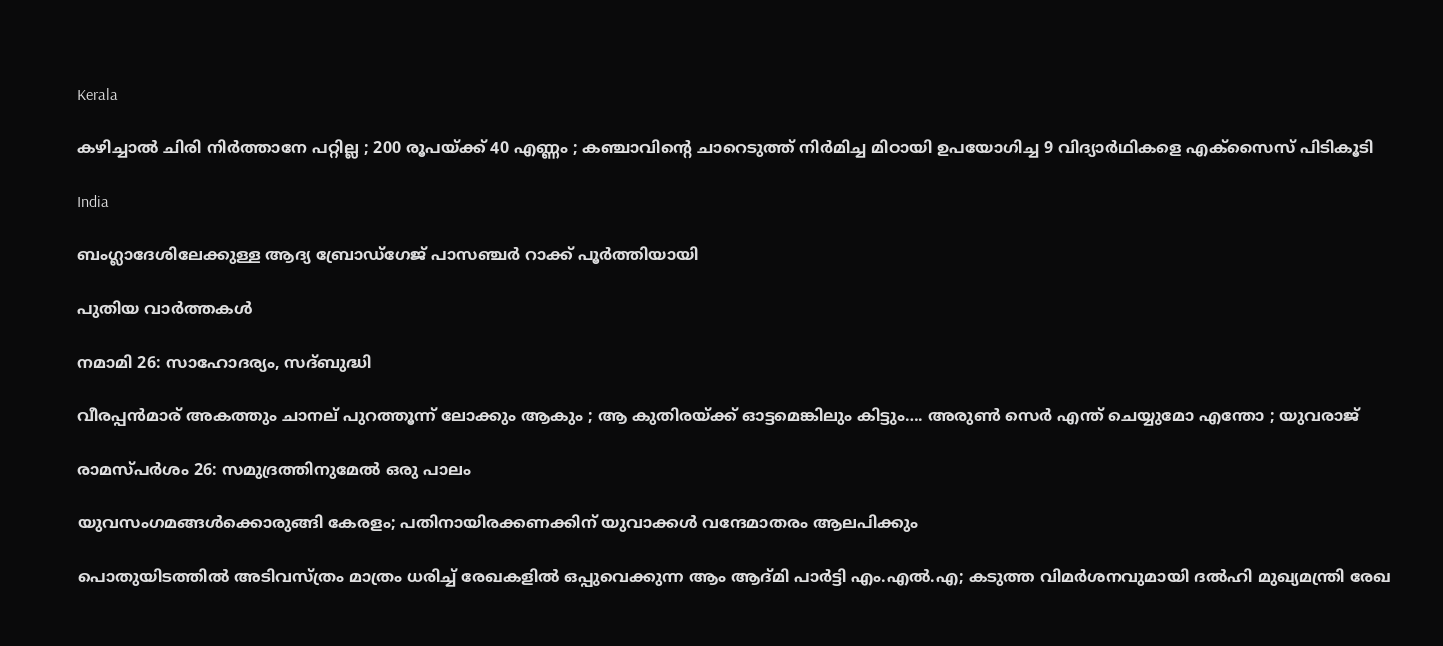Kerala

കഴിച്ചാൽ ചിരി നിർത്താനേ പറ്റില്ല ; 200 രൂപയ്‌ക്ക് 40 എണ്ണം ; കഞ്ചാവിന്റെ ചാറെടുത്ത് നിർമിച്ച മിഠായി ഉപയോഗിച്ച 9 വിദ്യാർഥികളെ എക്സൈസ് പിടികൂടി

India

ബംഗ്ലാദേശിലേക്കുള്ള ആദ്യ ബ്രോഡ്ഗേജ് പാസഞ്ചര്‍ റാക്ക് പൂര്‍ത്തിയായി

പുതിയ വാര്‍ത്തകള്‍

നമാമി 26: സാഹോദര്യം, സദ്ബുദ്ധി

വീരപ്പന്‍മാര് അകത്തും ചാനല് പുറത്തൂന്ന് ലോക്കും ആകും ; ആ കുതിരയ്‌ക്ക് ഓട്ടമെങ്കിലും കിട്ടും…. അരുണ്‍ സെര്‍ എന്ത് ചെയ്യുമോ എന്തോ ; യുവരാജ്

രാമസ്പര്‍ശം 26: സമുദ്രത്തിനുമേല്‍ ഒരു പാലം

യുവസംഗമങ്ങള്‍ക്കൊരുങ്ങി കേരളം; പതിനായിരക്കണക്കിന് യുവാക്കള്‍ വന്ദേമാതരം ആലപിക്കും

പൊതുയിടത്തിൽ അടിവസ്ത്രം മാത്രം ധരിച്ച് രേഖകളിൽ ഒപ്പുവെക്കുന്ന ആം ആദ്മി പാർട്ടി എം.എൽ.എ; കടുത്ത വിമർശനവുമായി ദല്‍ഹി മുഖ്യമന്ത്രി രേഖ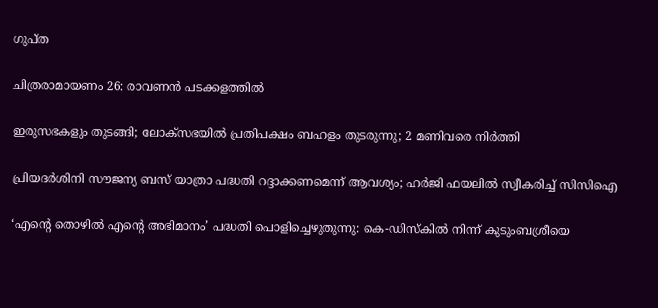ഗുപ്ത

ചിത്രരാമായണം 26: രാവണന്‍ പടക്കളത്തില്‍

ഇരുസഭകളും തുടങ്ങി; ലോക്‌സഭയിൽ പ്രതിപക്ഷം ബഹളം തുടരുന്നു; 2 മണിവരെ നിർത്തി

പ്രിയദർശിനി സൗജന്യ ബസ് യാത്രാ പദ്ധതി റദ്ദാക്കണമെന്ന് ആവശ്യം; ഹർജി ഫയലിൽ സ്വീകരിച്ച് സിസിഐ

‘എന്റെ തൊഴിൽ എന്റെ അഭിമാനം’ പദ്ധതി പൊളിച്ചെഴുതുന്നു: കെ-ഡിസ്കിൽ നിന്ന് കുടുംബശ്രീയെ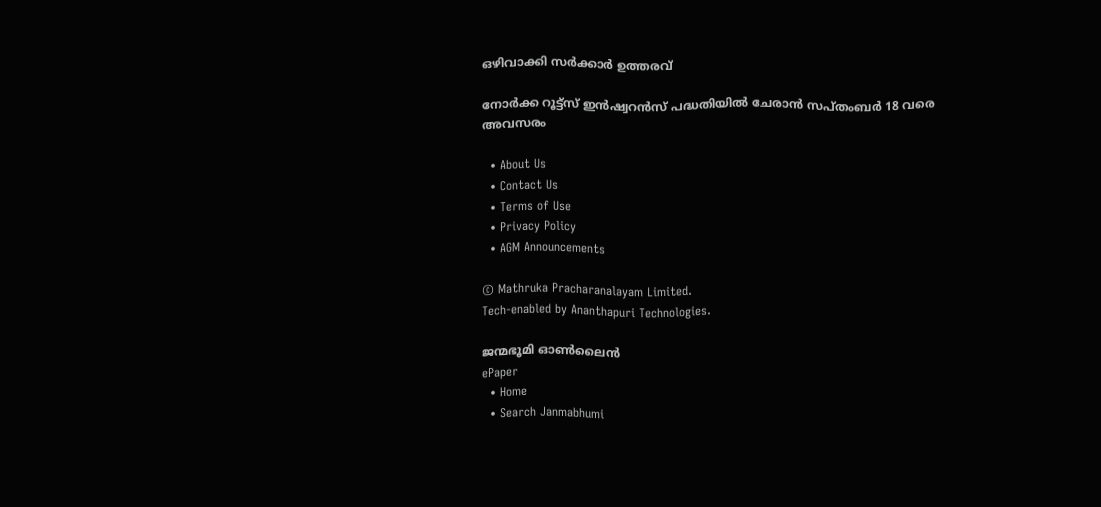ഒഴിവാക്കി സർക്കാർ ഉത്തരവ്

നോര്‍ക്ക റൂട്ട്‌സ് ഇന്‍ഷ്വറന്‍സ് പദ്ധതിയില്‍ ചേരാന്‍ സപ്തംബര്‍ 18 വരെ അവസരം

  • About Us
  • Contact Us
  • Terms of Use
  • Privacy Policy
  • AGM Announcements

© Mathruka Pracharanalayam Limited.
Tech-enabled by Ananthapuri Technologies.

ജന്മഭൂമി ഓണ്‍ലൈന്‍
ePaper
  • Home
  • Search Janmabhumi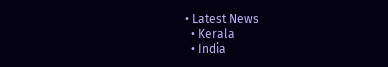• Latest News
  • Kerala
  • India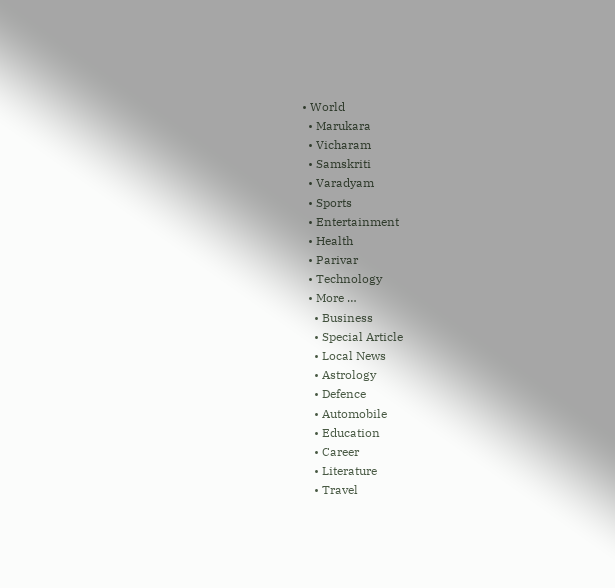• World
  • Marukara
  • Vicharam
  • Samskriti
  • Varadyam
  • Sports
  • Entertainment
  • Health
  • Parivar
  • Technology
  • More …
    • Business
    • Special Article
    • Local News
    • Astrology
    • Defence
    • Automobile
    • Education
    • Career
    • Literature
    • Travel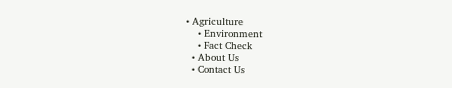• Agriculture
    • Environment
    • Fact Check
  • About Us
  • Contact Us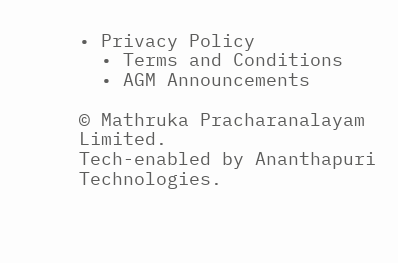• Privacy Policy
  • Terms and Conditions
  • AGM Announcements

© Mathruka Pracharanalayam Limited.
Tech-enabled by Ananthapuri Technologies.